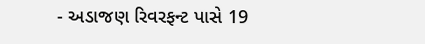- અડાજણ રિવરફન્ટ પાસે 19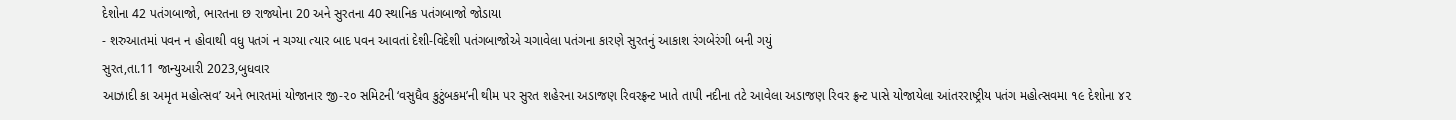દેશોના 42 પતંગબાજો, ભારતના છ રાજ્યોના 20 અને સુરતના 40 સ્થાનિક પતંગબાજો જોડાયા
- શરુઆતમાં પવન ન હોવાથી વધુ પતગં ન ચગ્યા ત્યાર બાદ પવન આવતાં દેશી-વિદેશી પતંગબાજોએ ચગાવેલા પતંગના કારણે સુરતનું આકાશ રંગબેરંગી બની ગયું
સુરત,તા.11 જાન્યુઆરી 2023,બુધવાર
આઝાદી કા અમૃત મહોત્સવ’ અને ભારતમાં યોજાનાર જી-૨૦ સમિટની ‘વસુધૈવ કુટુંબકમ’ની થીમ પર સુરત શહેરના અડાજણ રિવરફ્રન્ટ ખાતે તાપી નદીના તટે આવેલા અડાજણ રિવર ફ્રન્ટ પાસે યોજાયેલા આંતરરાષ્ટ્રીય પતંગ મહોત્સવમા ૧૯ દેશોના ૪૨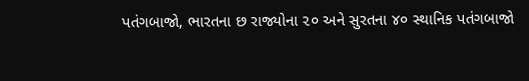પતંગબાજો, ભારતના છ રાજ્યોના ૨૦ અને સુરતના ૪૦ સ્થાનિક પતંગબાજો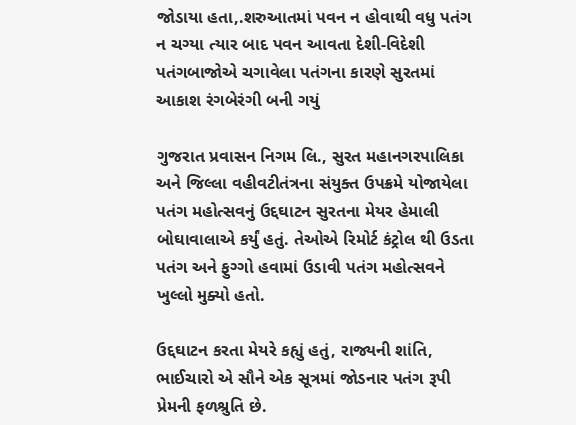જોડાયા હતા,.શરુઆતમાં પવન ન હોવાથી વધુ પતંગ ન ચગ્યા ત્યાર બાદ પવન આવતા દેશી-વિદેશી પતંગબાજોએ ચગાવેલા પતંગના કારણે સુરતમાં આકાશ રંગબેરંગી બની ગયું

ગુજરાત પ્રવાસન નિગમ લિ., સુરત મહાનગરપાલિકા અને જિલ્લા વહીવટીતંત્રના સંયુક્ત ઉપક્રમે યોજાયેલા પતંગ મહોત્સવનું ઉદ્દઘાટન સુરતના મેયર હેમાલી બોઘાવાલાએ કર્યું હતું. તેઓએ રિમોર્ટ કંટ્રોલ થી ઉડતા પતંગ અને ફુગ્ગો હવામાં ઉડાવી પતંગ મહોત્સવને ખુલ્લો મુક્યો હતો.

ઉદ્દઘાટન કરતા મેયરે કહ્યું હતું, રાજ્યની શાંતિ, ભાઈચારો એ સૌને એક સૂત્રમાં જોડનાર પતંગ રૂપી પ્રેમની ફળશ્રુતિ છે.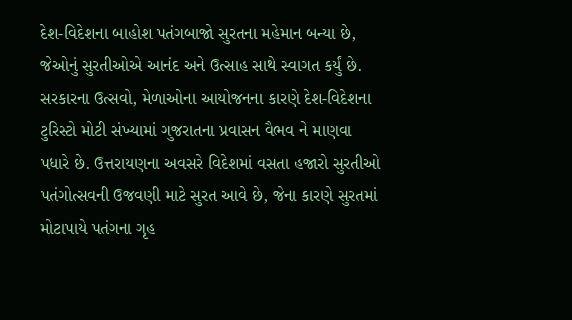દેશ-વિદેશના બાહોશ પતંગબાજો સુરતના મહેમાન બન્યા છે, જેઓનું સુરતીઓએ આનંદ અને ઉત્સાહ સાથે સ્વાગત કર્યું છે. સરકારના ઉત્સવો, મેળાઓના આયોજનના કારણે દેશ-વિદેશના ટુરિસ્ટો મોટી સંખ્યામાં ગુજરાતના પ્રવાસન વૈભવ ને માણવા પધારે છે. ઉત્તરાયણના અવસરે વિદેશમાં વસતા હજારો સુરતીઓ પતંગોત્સવની ઉજવણી માટે સુરત આવે છે, જેના કારણે સુરતમાં મોટાપાયે પતંગના ગૃહ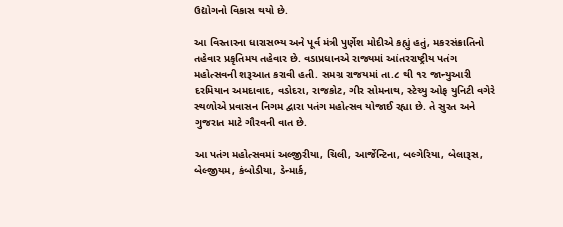ઉદ્યોગનો વિકાસ થયો છે.

આ વિસ્તારના ધારાસભ્ય અને પૂર્વ મંત્રી પુર્ણેશ મોદીએ કહ્યું હતું, મકરસંક્રાતિનો તહેવાર પ્રકૃતિમય તહેવાર છે. વડાપ્રધાનએ રાજ્યમાં આંતરરાષ્ટ્રીય પતંગ મહોત્સવની શરૂઆત કરાવી હતી. સમગ્ર રાજયમાં તા.૮ થી ૧૨ જાન્યુઆરી દરમિયાન અમદાવાદ, વડોદરા, રાજકોટ, ગીર સોમનાથ, સ્ટેચ્યુ ઓફ યુનિટી વગેરે સ્થળોએ પ્રવાસન નિગમ દ્વારા પતંગ મહોત્સવ યોજાઈ રહ્યા છે. તે સુરત અને ગુજરાત માટે ગૌરવની વાત છે.

આ પતંગ મહોત્સવમાં અલ્જીરીયા, ચિલી, આર્જેન્ટિના, બલ્ગેરિયા, બેલારૂસ, બેલ્જીયમ, કંબોડીયા, ડેન્માર્ક,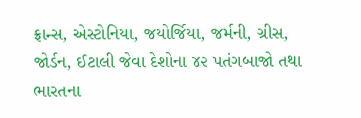ફ્રાન્સ, એસ્ટોનિયા, જયોર્જિયા, જર્મની, ગ્રીસ, જોર્ડન, ઈટાલી જેવા દેશોના ૪૨ પતંગબાજો તથા ભારતના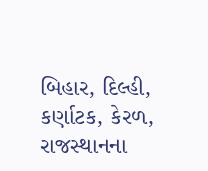બિહાર, દિલ્હી, કર્ણાટક, કેરળ, રાજસ્થાનના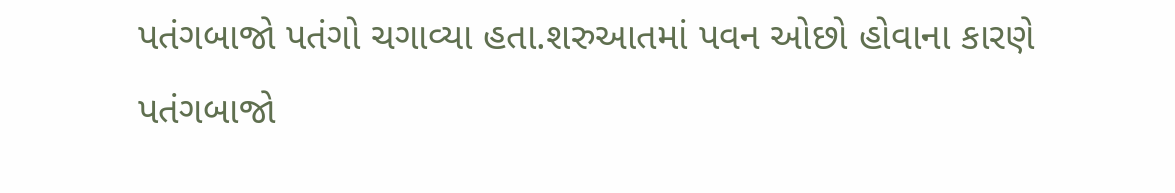પતંગબાજો પતંગો ચગાવ્યા હતા.શરુઆતમાં પવન ઓછો હોવાના કારણે પતંગબાજો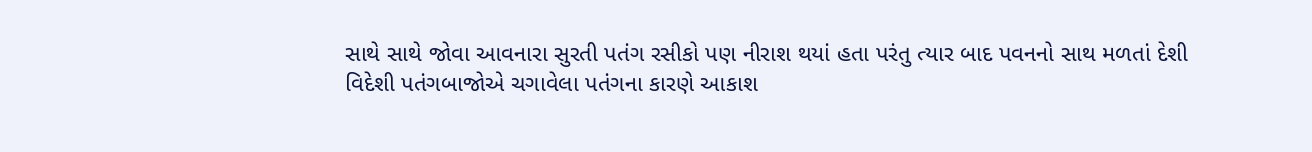સાથે સાથે જોવા આવનારા સુરતી પતંગ રસીકો પણ નીરાશ થયાં હતા પરંતુ ત્યાર બાદ પવનનો સાથ મળતાં દેશી વિદેશી પતંગબાજોએ ચગાવેલા પતંગના કારણે આકાશ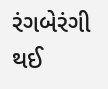રંગબેરંગી થઈ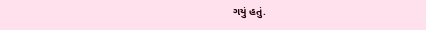ગયું હતું.